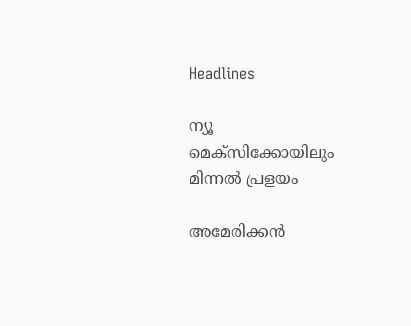Headlines

ന്യൂ മെക്‌സിക്കോയിലും മിന്നൽ പ്രളയം

അമേരിക്കൻ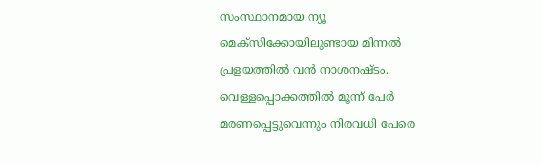സംസ്ഥാനമായ ന്യൂ മെക്സിക്കോയിലുണ്ടായ മിന്നൽ പ്രളയത്തിൽ വൻ നാശനഷ്ടം. വെള്ളപ്പൊക്കത്തിൽ മൂന്ന് പേർ മരണപ്പെട്ടുവെന്നും നിരവധി പേരെ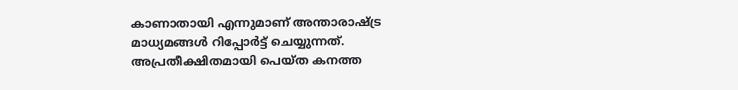കാണാതായി എന്നുമാണ് അന്താരാഷ്ട്ര മാധ്യമങ്ങൾ റിപ്പോർട്ട് ചെയ്യുന്നത്. അപ്രതീക്ഷിതമായി പെയ്ത കനത്ത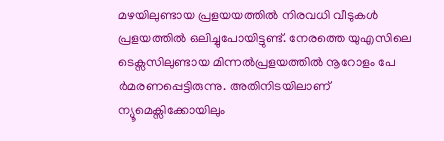മഴയിലുണ്ടായ പ്രളയയത്തിൽ നിരവധി വീടുകൾ പ്രളയത്തിൽ ഒലിച്ചുപോയിട്ടുണ്ട്. നേരത്തെ യുഎസിലെ ടെക്സസിലുണ്ടായ മിന്നൽപ്രളയത്തിൽ നൂറോളം പേ ർമരണപ്പെട്ടിരുന്നു. അതിനിടയിലാണ് ന്യൂമെക്സിക്കോയിലും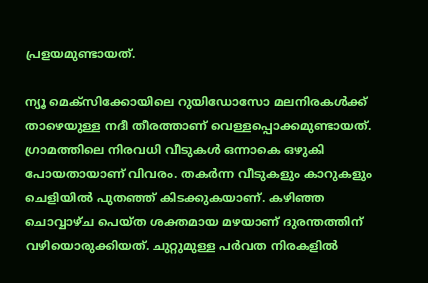പ്രളയമുണ്ടായത്.

ന്യൂ മെക്‌സിക്കോയിലെ റുയിഡോസോ മലനിരകൾക്ക് താഴെയുള്ള നദീ തീരത്താണ് വെള്ളപ്പൊക്കമുണ്ടായത്. ഗ്രാമത്തിലെ നിരവധി വീടുകൾ ഒന്നാകെ ഒഴുകി പോയതായാണ് വിവരം. തകർന്ന വീടുകളും കാറുകളും ചെളിയിൽ പുതഞ്ഞ് കിടക്കുകയാണ്. കഴിഞ്ഞ ചൊവ്വാഴ്ച പെയ്ത ശക്തമായ മഴയാണ് ദുരന്തത്തിന് വഴിയൊരുക്കിയത്. ചുറ്റുമുള്ള പർവത നിരകളിൽ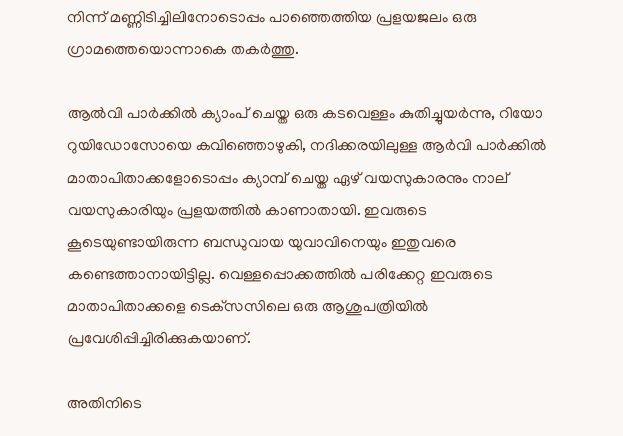നിന്ന് മണ്ണിടിച്ചിലിനോടൊപ്പം പാഞ്ഞെത്തിയ പ്രളയജലം ഒരു ഗ്രാമത്തെയൊന്നാകെ തകർത്തു.

ആൽവി പാർക്കിൽ ക്യാംപ് ചെയ്ത ഒരു കടവെള്ളം കുതിച്ചുയർന്നു, റിയോ റുയിഡോസോയെ കവിഞ്ഞൊഴുകി, നദിക്കരയിലുള്ള ആർവി പാർക്കിൽ മാതാപിതാക്കളോടൊപ്പം ക്യാമ്പ് ചെയ്ത ഏഴ് വയസുകാരനും നാല് വയസുകാരിയും പ്രളയത്തിൽ കാണാതായി. ഇവരുടെ കൂടെയുണ്ടായിരുന്ന ബന്ധുവായ യുവാവിനെയും ഇതുവരെ കണ്ടെത്താനായിട്ടില്ല. വെള്ളപ്പൊക്കത്തിൽ പരിക്കേറ്റ ഇവരുടെ മാതാപിതാക്കളെ ടെക്‌സസിലെ ഒരു ആശുപത്രിയിൽ പ്രവേശിപ്പിച്ചിരിക്കുകയാണ്.

അതിനിടെ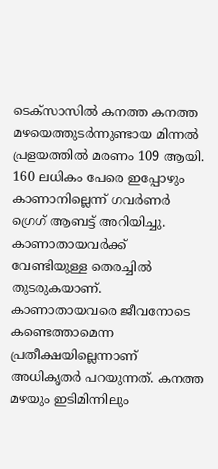ടെക്‌സാസിൽ കനത്ത കനത്ത മഴയെത്തുടർന്നുണ്ടായ മിന്നൽ പ്രളയത്തിൽ മരണം 109 ആയി. 160 ലധികം പേരെ ഇപ്പോഴും കാണാനില്ലെന്ന് ഗവർണർ ഗ്രെഗ് ആബട്ട് അറിയിച്ചു. കാണാതായവർക്ക് വേണ്ടിയുള്ള തെരച്ചിൽ തുടരുകയാണ്. കാണാതായവരെ ജീവനോടെ കണ്ടെത്താമെന്ന പ്രതീക്ഷയില്ലെന്നാണ് അധികൃതർ പറയുന്നത്. കനത്ത മഴയും ഇടിമിന്നിലും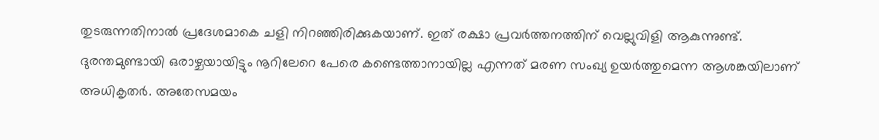തുടരുന്നതിനാൽ പ്രദേശമാകെ ചളി നിറഞ്ഞിരിക്കുകയാണ്. ഇത് രക്ഷാ പ്രവർത്തനത്തിന് വെല്ലുവിളി ആകുന്നുണ്ട്. ദുരന്തമുണ്ടായി ഒരാഴ്ചയായിട്ടും നൂറിലേറെ പേരെ കണ്ടെത്താനായില്ല എന്നത് മരണ സംഖ്യ ഉയർത്തുമെന്ന ആശങ്കയിലാണ് അധികൃതർ. അതേസമയം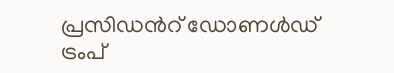പ്രസിഡൻറ് ഡോണൾഡ് ട്രംപ്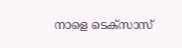നാളെ ടെക്‌സാസ്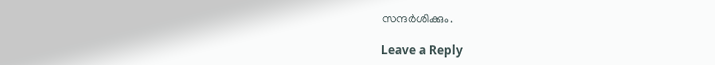സന്ദർശിക്കും.

Leave a Reply